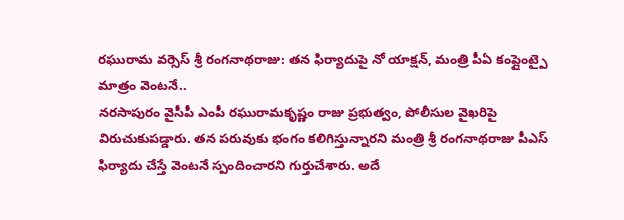రఘురామ వర్సెస్ శ్రీ రంగనాథరాజు: తన ఫిర్యాదుపై నో యాక్షన్, మంత్రి పీఏ కంప్లైంట్పై మాత్రం వెంటనే..
నరసాపురం వైసీపీ ఎంపీ రఘురామకృష్ణం రాజు ప్రభుత్వం, పోలీసుల వైఖరిపై విరుచుకుపడ్డారు. తన పరువుకు భంగం కలిగిస్తున్నారని మంత్రి శ్రీ రంగనాథరాజు పీఎస్ ఫిర్యాదు చేస్తే వెంటనే స్పందించారని గుర్తుచేశారు. అదే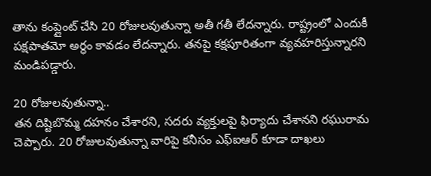తాను కంప్లైంట్ చేసి 20 రోజులవుతున్నా అతీ గతీ లేదన్నారు. రాష్ట్రంలో ఎందుకీ పక్షపాతమో అర్థం కావడం లేదన్నారు. తనపై కక్షపూరితంగా వ్యవహరిస్తున్నారని మండిపడ్డారు.

20 రోజులవుతున్నా..
తన దిష్టిబొమ్మ దహనం చేశారని, సదరు వ్యక్తులపై ఫిర్యాదు చేశానని రఘురామ చెప్పారు. 20 రోజులవుతున్నా వారిపై కనీసం ఎఫ్ఐఆర్ కూడా దాఖలు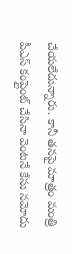చేయలేదున్నారు. కానీ తనపై మాత్రం మంత్రి పీఎస్ కంప్లైంట్ చేసినా వెంటనే కేసు నమోదు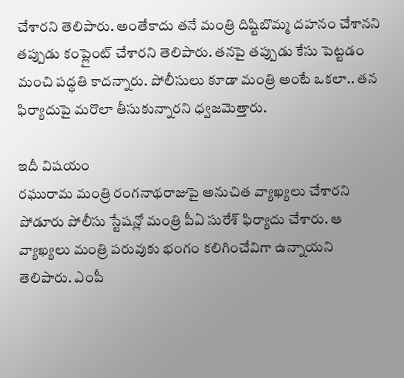చేశారని తెలిపారు. అంతేకాదు తనే మంత్రి దిష్టిబొమ్మ దహనం చేశానని తప్పుడు కంప్లైంట్ చేశారని తెలిపారు. తనపై తప్పుడు కేసు పెట్టడం మంచి పద్ధతి కాదన్నారు. పోలీసులు కూడా మంత్రి అంటే ఒకలా.. తన ఫిర్యాదుపై మరొలా తీసుకున్నారని ధ్వజమెత్తారు.

ఇదీ విషయం
రఘురామ మంత్రి రంగనాథరాజుపై అనుచిత వ్యాఖ్యలు చేశారని పోడూరు పోలీసు స్టేషన్లో మంత్రి పీఏ సురేశ్ ఫిర్యాదు చేశారు. ఆ వ్యాఖ్యలు మంత్రి పరువుకు భంగం కలిగించేవిగా ఉన్నాయని తెలిపారు. ఎంపీ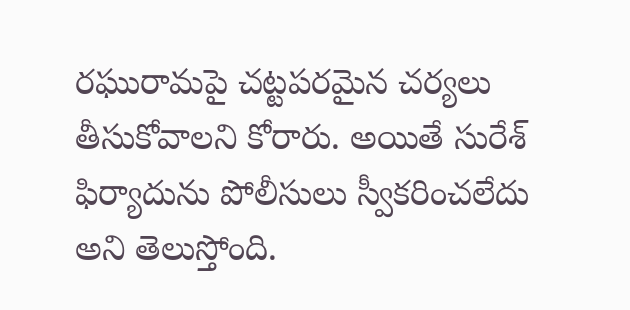రఘురామపై చట్టపరమైన చర్యలు తీసుకోవాలని కోరారు. అయితే సురేశ్ ఫిర్యాదును పోలీసులు స్వీకరించలేదు అని తెలుస్తోంది.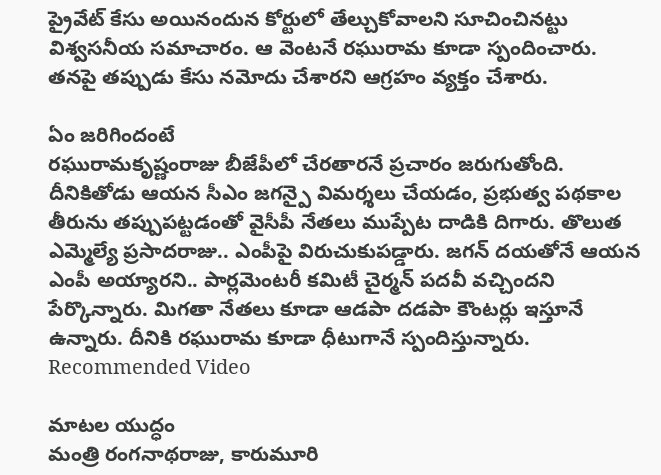ప్రైవేట్ కేసు అయినందున కోర్టులో తేల్చుకోవాలని సూచించినట్టు విశ్వసనీయ సమాచారం. ఆ వెంటనే రఘురామ కూడా స్పందించారు. తనపై తప్పుడు కేసు నమోదు చేశారని ఆగ్రహం వ్యక్తం చేశారు.

ఏం జరిగిందంటే
రఘురామకృష్ణంరాజు బీజేపీలో చేరతారనే ప్రచారం జరుగుతోంది. దీనికితోడు ఆయన సీఎం జగన్పై విమర్శలు చేయడం, ప్రభుత్వ పథకాల తీరును తప్పుపట్టడంతో వైసీపీ నేతలు ముప్పేట దాడికి దిగారు. తొలుత ఎమ్మెల్యే ప్రసాదరాజు.. ఎంపీపై విరుచుకుపడ్డారు. జగన్ దయతోనే ఆయన ఎంపీ అయ్యారని.. పార్లమెంటరీ కమిటీ చైర్మన్ పదవీ వచ్చిందని పేర్కొన్నారు. మిగతా నేతలు కూడా ఆడపా దడపా కౌంటర్లు ఇస్తూనే ఉన్నారు. దీనికి రఘురామ కూడా ధీటుగానే స్పందిస్తున్నారు.
Recommended Video

మాటల యుద్ధం
మంత్రి రంగనాథరాజు, కారుమూరి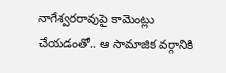నాగేశ్వరరావుపై కామెంట్లు చేయడంతో.. ఆ సామాజిక వర్గానికి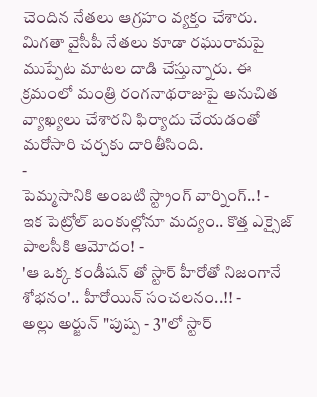చెందిన నేతలు ఆగ్రహం వ్యక్తం చేశారు. మిగతా వైసీపీ నేతలు కూడా రఘురామపై ముప్పేట మాటల దాడి చేస్తున్నారు. ఈ క్రమంలో మంత్రి రంగనాథరాజుపై అనుచిత వ్యాఖ్యలు చేశారని ఫిర్యాదు చేయడంతో మరోసారి చర్చకు దారితీసింది.
-
పెమ్మసానికి అంబటి స్ట్రాంగ్ వార్నింగ్..! -
ఇక పెట్రోల్ బంకుల్లోనూ మద్యం.. కొత్త ఎక్సైజ్ పాలసీకి ఆమోదం! -
'ఆ ఒక్క కండీషన్ తో స్టార్ హీరోతో నిజంగానే శోభనం'.. హీరోయిన్ సంచలనం..!! -
అల్లు అర్జున్ "పుష్ప - 3"లో స్టార్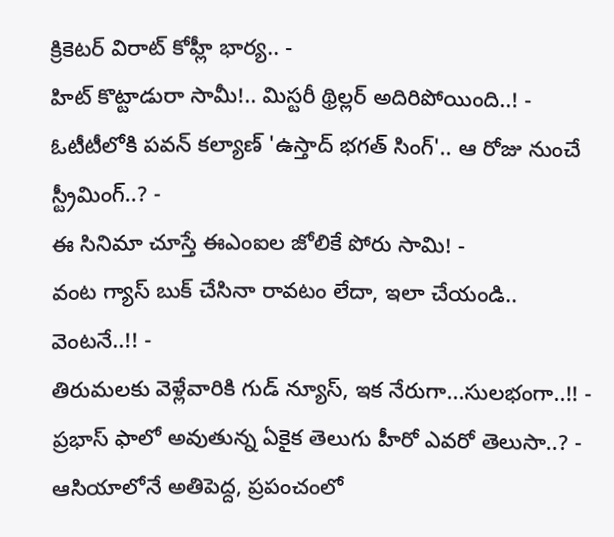క్రికెటర్ విరాట్ కోహ్లీ భార్య.. -
హిట్ కొట్టాడురా సామీ!.. మిస్టరీ థ్రిల్లర్ అదిరిపోయింది..! -
ఓటీటీలోకి పవన్ కల్యాణ్ 'ఉస్తాద్ భగత్ సింగ్'.. ఆ రోజు నుంచే స్ట్రీమింగ్..? -
ఈ సినిమా చూస్తే ఈఎంఐల జోలికే పోరు సామి! -
వంట గ్యాస్ బుక్ చేసినా రావటం లేదా, ఇలా చేయండి.. వెంటనే..!! -
తిరుమలకు వెళ్లేవారికి గుడ్ న్యూస్, ఇక నేరుగా...సులభంగా..!! -
ప్రభాస్ ఫాలో అవుతున్న ఏకైక తెలుగు హీరో ఎవరో తెలుసా..? -
ఆసియాలోనే అతిపెద్ద, ప్రపంచంలో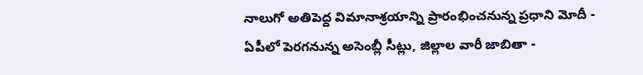నాలుగో అతిపెద్ద విమానాశ్రయాన్ని ప్రారంభించనున్న ప్రధాని మోదీ -
ఏపీలో పెరగనున్న అసెంబ్లీ సీట్లు, జిల్లాల వారీ జాబితా -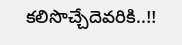కలిసొచ్చేదెవరికి..!!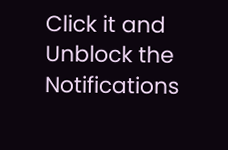Click it and Unblock the Notifications